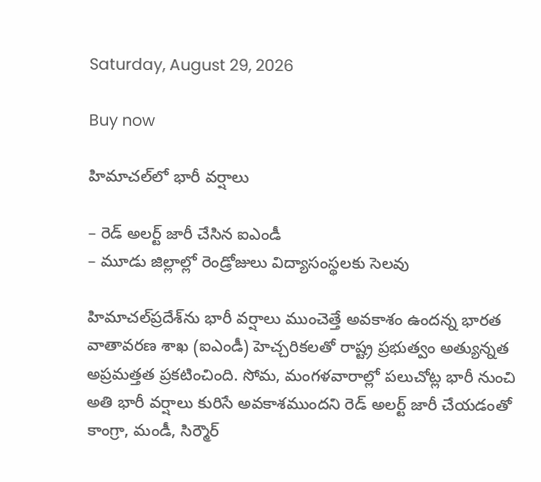Saturday, August 29, 2026

Buy now

హిమాచల్‌లో భారీ వర్షాలు

– రెడ్‌ అలర్ట్‌ జారీ చేసిన ఐఎండీ
– మూడు జిల్లాల్లో రెండ్రోజులు విద్యాసంస్థలకు సెలవు

హిమాచల్‌ప్రదేశ్‌ను భారీ వర్షాలు ముంచెత్తే అవకాశం ఉందన్న భారత వాతావరణ శాఖ (ఐఎండీ) హెచ్చరికలతో రాష్ట్ర ప్రభుత్వం అత్యున్నత అప్రమత్తత ప్రకటించింది. సోమ, మంగళవారాల్లో పలుచోట్ల భారీ నుంచి అతి భారీ వర్షాలు కురిసే అవకాశముందని రెడ్‌ అలర్ట్‌ జారీ చేయడంతో కాంగ్రా, మండీ, సిర్మౌర్‌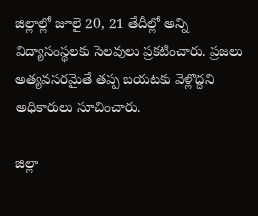జిల్లాల్లో జూలై 20, 21 తేదీల్లో అన్ని విద్యాసంస్థలకు సెలవులు ప్రకటించారు. ప్రజలు అత్యవసరమైతే తప్ప బయటకు వెళ్లొద్దని అధికారులు సూచించారు.

జిల్లా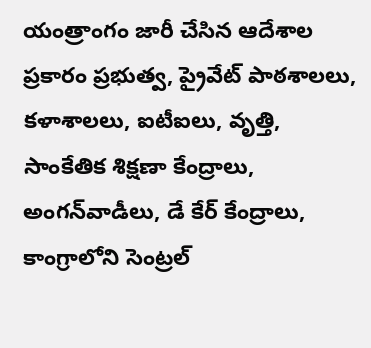యంత్రాంగం జారీ చేసిన ఆదేశాల ప్రకారం ప్రభుత్వ, ప్రైవేట్‌ పాఠశాలలు, కళాశాలలు, ఐటీఐలు, వృత్తి, సాంకేతిక శిక్షణా కేంద్రాలు, అంగన్‌వాడీలు, డే కేర్‌ కేంద్రాలు, కాంగ్రాలోని సెంట్రల్‌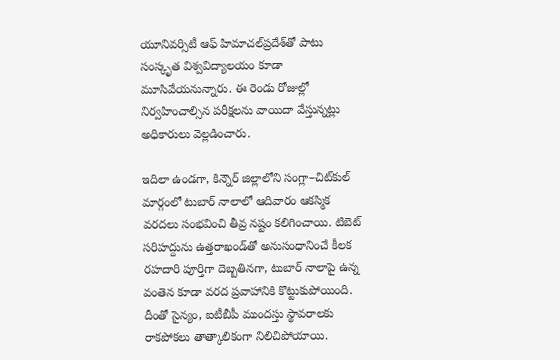యూనివర్సిటీ ఆఫ్‌ హిమాచల్‌ప్రదేశ్‌తో పాటు సంస్కృత విశ్వవిద్యాలయం కూడా మూసివేయనున్నారు. ఈ రెండు రోజుల్లో నిర్వహించాల్సిన పరీక్షలను వాయిదా వేస్తున్నట్లు అధికారులు వెల్లడించారు.

ఇదిలా ఉండగా, కిన్నౌర్‌ జిల్లాలోని సంగ్లా–చిట్‌కుల్‌ మార్గంలో టుబార్‌ నాలాలో ఆదివారం ఆకస్మిక వరదలు సంభవించి తీవ్ర నష్టం కలిగించాయి. టిబెట్‌ సరిహద్దును ఉత్తరాఖండ్‌తో అనుసంధానించే కీలక రహదారి పూర్తిగా దెబ్బతినగా, టుబార్‌ నాలాపై ఉన్న వంతెన కూడా వరద ప్రవాహానికి కొట్టుకుపోయింది. దీంతో సైన్యం, ఐటీబీపీ ముందస్తు స్థావరాలకు రాకపోకలు తాత్కాలికంగా నిలిచిపోయాయి.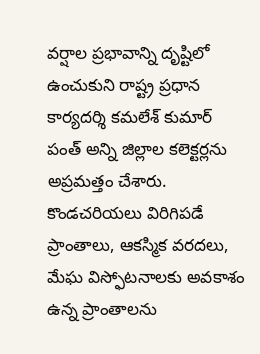వర్షాల ప్రభావాన్ని దృష్టిలో ఉంచుకుని రాష్ట్ర ప్రధాన కార్యదర్శి కమలేశ్‌ కుమార్‌ పంత్‌ అన్ని జిల్లాల కలెక్టర్లను అప్రమత్తం చేశారు. కొండచరియలు విరిగిపడే ప్రాంతాలు, ఆకస్మిక వరదలు, మేఘ విస్ఫోటనాలకు అవకాశం ఉన్న ప్రాంతాలను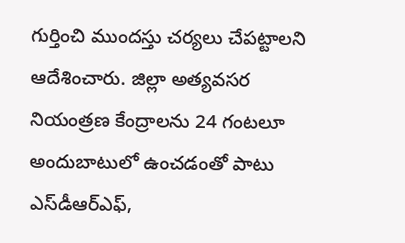గుర్తించి ముందస్తు చర్యలు చేపట్టాలని ఆదేశించారు. జిల్లా అత్యవసర నియంత్రణ కేంద్రాలను 24 గంటలూ అందుబాటులో ఉంచడంతో పాటు ఎస్‌డీఆర్‌ఎఫ్‌,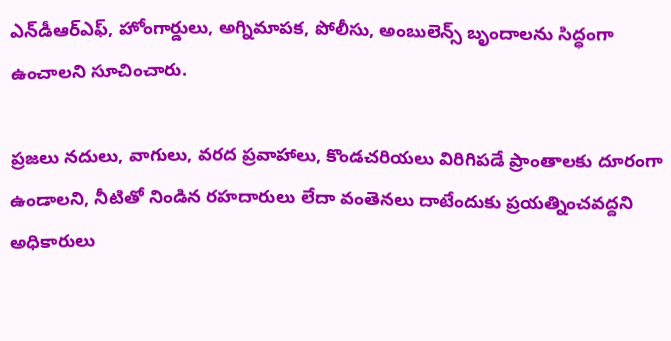ఎన్‌డీఆర్‌ఎఫ్‌, హోంగార్డులు, అగ్నిమాపక, పోలీసు, అంబులెన్స్‌ బృందాలను సిద్ధంగా ఉంచాలని సూచించారు.

ప్రజలు నదులు, వాగులు, వరద ప్రవాహాలు, కొండచరియలు విరిగిపడే ప్రాంతాలకు దూరంగా ఉండాలని, నీటితో నిండిన రహదారులు లేదా వంతెనలు దాటేందుకు ప్రయత్నించవద్దని అధికారులు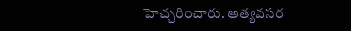హెచ్చరించారు. అత్యవసర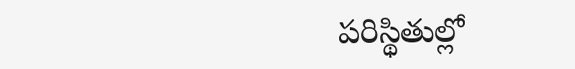పరిస్థితుల్లో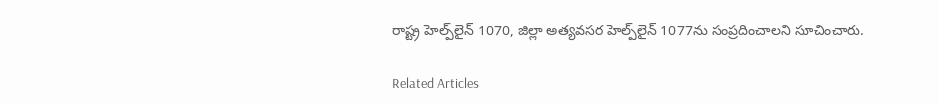రాష్ట్ర హెల్ప్‌లైన్‌ 1070, జిల్లా అత్యవసర హెల్ప్‌లైన్‌ 1077ను సంప్రదించాలని సూచించారు.

Related Articles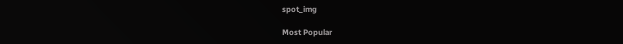spot_img

Most Popular